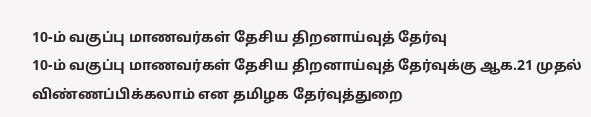10-ம் வகுப்பு மாணவர்கள் தேசிய திறனாய்வுத் தேர்வு
10-ம் வகுப்பு மாணவர்கள் தேசிய திறனாய்வுத் தேர்வுக்கு ஆக.21 முதல் விண்ணப்பிக்கலாம் என தமிழக தேர்வுத்துறை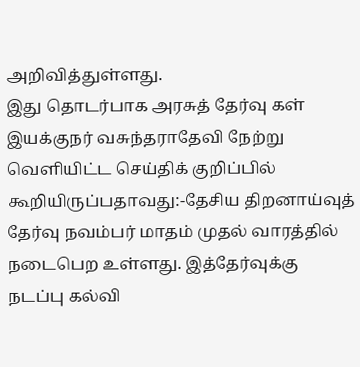அறிவித்துள்ளது.
இது தொடர்பாக அரசுத் தேர்வு கள் இயக்குநர் வசுந்தராதேவி நேற்று வெளியிட்ட செய்திக் குறிப்பில் கூறியிருப்பதாவது:-தேசிய திறனாய்வுத் தேர்வு நவம்பர் மாதம் முதல் வாரத்தில் நடைபெற உள்ளது. இத்தேர்வுக்கு நடப்பு கல்வி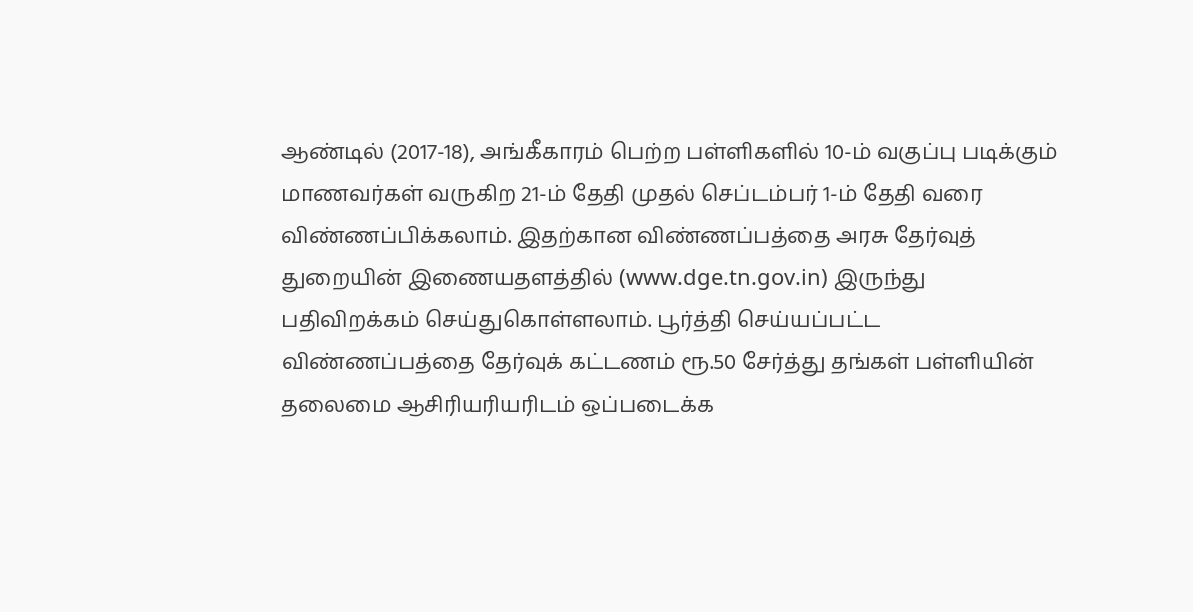ஆண்டில் (2017-18), அங்கீகாரம் பெற்ற பள்ளிகளில் 10-ம் வகுப்பு படிக்கும் மாணவர்கள் வருகிற 21-ம் தேதி முதல் செப்டம்பர் 1-ம் தேதி வரை விண்ணப்பிக்கலாம். இதற்கான விண்ணப்பத்தை அரசு தேர்வுத் துறையின் இணையதளத்தில் (www.dge.tn.gov.in) இருந்து பதிவிறக்கம் செய்துகொள்ளலாம். பூர்த்தி செய்யப்பட்ட விண்ணப்பத்தை தேர்வுக் கட்டணம் ரூ.50 சேர்த்து தங்கள் பள்ளியின் தலைமை ஆசிரியரியரிடம் ஒப்படைக்க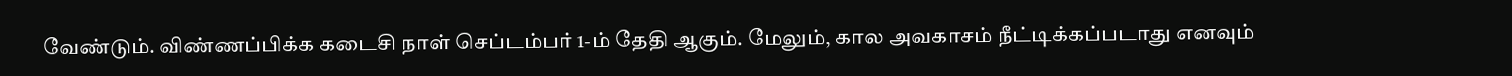வேண்டும். விண்ணப்பிக்க கடைசி நாள் செப்டம்பர் 1-ம் தேதி ஆகும். மேலும், கால அவகாசம் நீட்டிக்கப்படாது எனவும்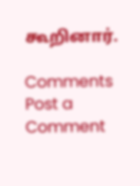கூறினார்.

Comments
Post a Comment